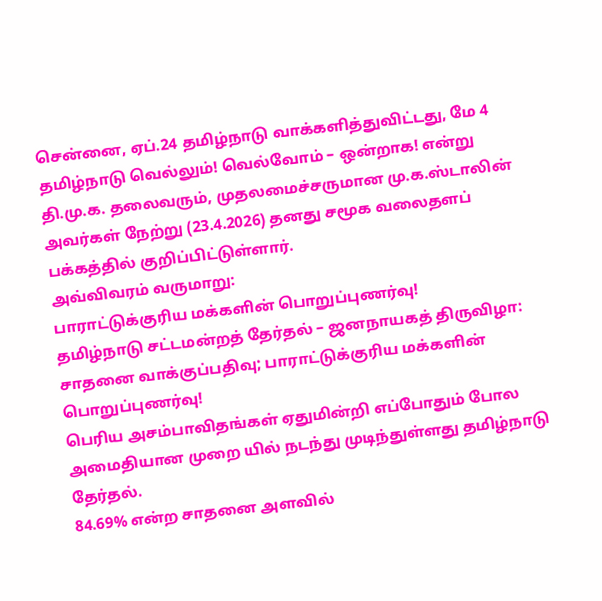சென்னை, ஏப்.24 தமிழ்நாடு வாக்களித்துவிட்டது, மே 4 தமிழ்நாடு வெல்லும்! வெல்வோம் – ஒன்றாக! என்று தி.மு.க. தலைவரும், முதலமைச்சருமான மு.க.ஸ்டாலின் அவர்கள் நேற்று (23.4.2026) தனது சமூக வலைதளப் பக்கத்தில் குறிப்பிட்டுள்ளார்.
அவ்விவரம் வருமாறு:
பாராட்டுக்குரிய மக்களின் பொறுப்புணர்வு!
தமிழ்நாடு சட்டமன்றத் தேர்தல் – ஜனநாயகத் திருவிழா: சாதனை வாக்குப்பதிவு; பாராட்டுக்குரிய மக்களின் பொறுப்புணர்வு!
பெரிய அசம்பாவிதங்கள் ஏதுமின்றி எப்போதும் போல அமைதியான முறை யில் நடந்து முடிந்துள்ளது தமிழ்நாடு தேர்தல்.
84.69% என்ற சாதனை அளவில்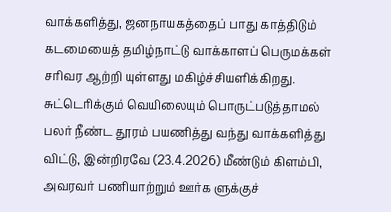வாக்களித்து, ஜனநாயகத்தைப் பாது காத்திடும் கடமையைத் தமிழ்நாட்டு வாக்காளப் பெருமக்கள் சரிவர ஆற்றி யுள்ளது மகிழ்ச்சியளிக்கிறது.
சுட்டெரிக்கும் வெயிலையும் பொருட்படுத்தாமல் பலர் நீண்ட தூரம் பயணித்து வந்து வாக்களித்து விட்டு, இன்றிரவே (23.4.2026) மீண்டும் கிளம்பி, அவரவர் பணியாற்றும் ஊர்க ளுக்குச்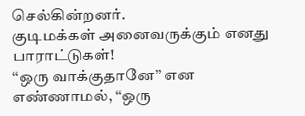செல்கின்றனர்.
குடிமக்கள் அனைவருக்கும் எனது பாராட்டுகள்!
‘‘ஒரு வாக்குதானே’’ என எண்ணாமல், ‘‘ஒரு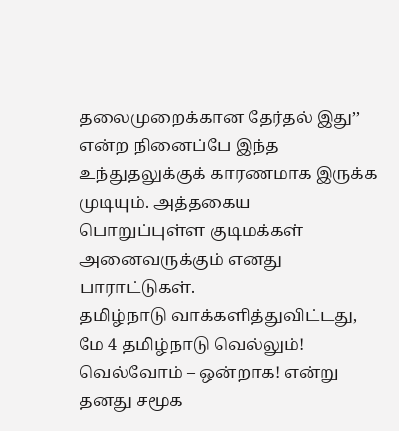தலைமுறைக்கான தேர்தல் இது’’ என்ற நினைப்பே இந்த உந்துதலுக்குக் காரணமாக இருக்க முடியும். அத்தகைய பொறுப்புள்ள குடிமக்கள் அனைவருக்கும் எனது பாராட்டுகள்.
தமிழ்நாடு வாக்களித்துவிட்டது,
மே 4 தமிழ்நாடு வெல்லும்!
வெல்வோம் – ஒன்றாக! என்று தனது சமூக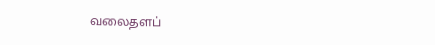வலைதளப்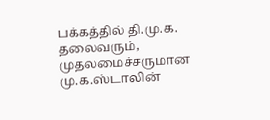பக்கத்தில் தி.மு.க. தலைவரும், முதலமைச்சருமான மு.க.ஸ்டாலின்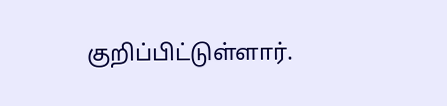குறிப்பிட்டுள்ளார்.